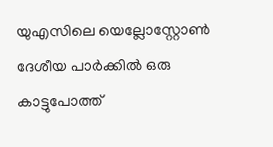യുഎസിലെ യെല്ലോസ്റ്റോൺ ദേശീയ പാർക്കിൽ ഒരു കാട്ടുപോത്ത്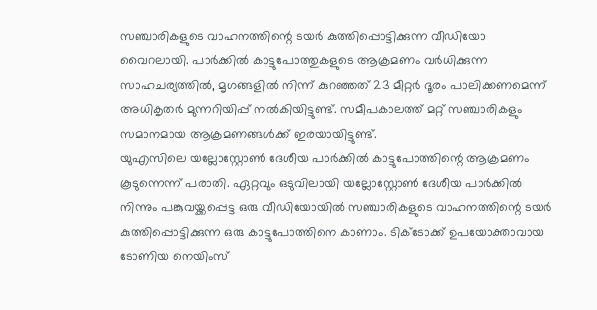സഞ്ചാരികളുടെ വാഹനത്തിന്റെ ടയർ കുത്തിപ്പൊട്ടിക്കുന്ന വീഡിയോ വൈറലായി. പാർക്കിൽ കാട്ടുപോത്തുകളുടെ ആക്രമണം വർധിക്കുന്ന സാഹചര്യത്തിൽ, മൃഗങ്ങളിൽ നിന്ന് കുറഞ്ഞത് 23 മീറ്റർ ദൂരം പാലിക്കണമെന്ന് അധികൃതർ മുന്നറിയിപ്പ് നൽകിയിട്ടുണ്ട്. സമീപകാലത്ത് മറ്റ് സഞ്ചാരികളും സമാനമായ ആക്രമണങ്ങൾക്ക് ഇരയായിട്ടുണ്ട്.
യുഎസിലെ യല്ലോസ്റ്റോൺ ദേശീയ പാർക്കിൽ കാട്ടുപോത്തിന്റെ ആക്രമണം കൂടുന്നെന്ന് പരാതി. ഏറ്റവും ഒടുവിലായി യല്ലോസ്റ്റോൺ ദേശീയ പാർക്കിൽ നിന്നും പങ്കുവയ്ക്കപ്പെട്ട ഒരു വീഡിയോയിൽ സഞ്ചാരികളുടെ വാഹനത്തിന്റെ ടയർ കുത്തിപ്പൊട്ടിക്കുന്ന ഒരു കാട്ടുപോത്തിനെ കാണാം. ടിക്ടോക്ക് ഉപയോക്താവായ ടോണിയ നെയിംസ്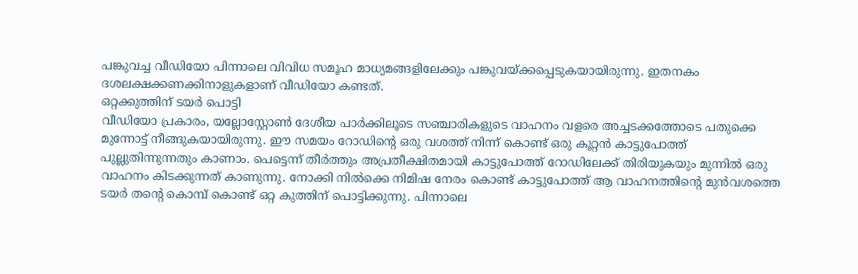പങ്കുവച്ച വീഡിയോ പിന്നാലെ വിവിധ സമൂഹ മാധ്യമങ്ങളിലേക്കും പങ്കുവയ്ക്കപ്പെടുകയായിരുന്നു. ഇതനകം ദശലക്ഷക്കണക്കിനാളുകളാണ് വീഡിയോ കണ്ടത്.
ഒറ്റക്കുത്തിന് ടയർ പൊട്ടി
വീഡിയോ പ്രകാരം, യല്ലോസ്റ്റോൺ ദേശീയ പാർക്കിലൂടെ സഞ്ചാരികളുടെ വാഹനം വളരെ അച്ചടക്കത്തോടെ പതുക്കെ മുന്നോട്ട് നീങ്ങുകയായിരുന്നു. ഈ സമയം റോഡിന്റെ ഒരു വശത്ത് നിന്ന് കൊണ്ട് ഒരു കൂറ്റൻ കാട്ടുപോത്ത് പുല്ലുതിന്നുന്നതും കാണാം. പെട്ടെന്ന് തീർത്തും അപ്രതീക്ഷിതമായി കാട്ടുപോത്ത് റോഡിലേക്ക് തിരിയുകയും മുന്നിൽ ഒരു വാഹനം കിടക്കുന്നത് കാണുന്നു. നോക്കി നിൽക്കെ നിമിഷ നേരം കൊണ്ട് കാട്ടുപോത്ത് ആ വാഹനത്തിന്റെ മുൻവശത്തെ ടയർ തന്റെ കൊമ്പ് കൊണ്ട് ഒറ്റ കുത്തിന് പൊട്ടിക്കുന്നു. പിന്നാലെ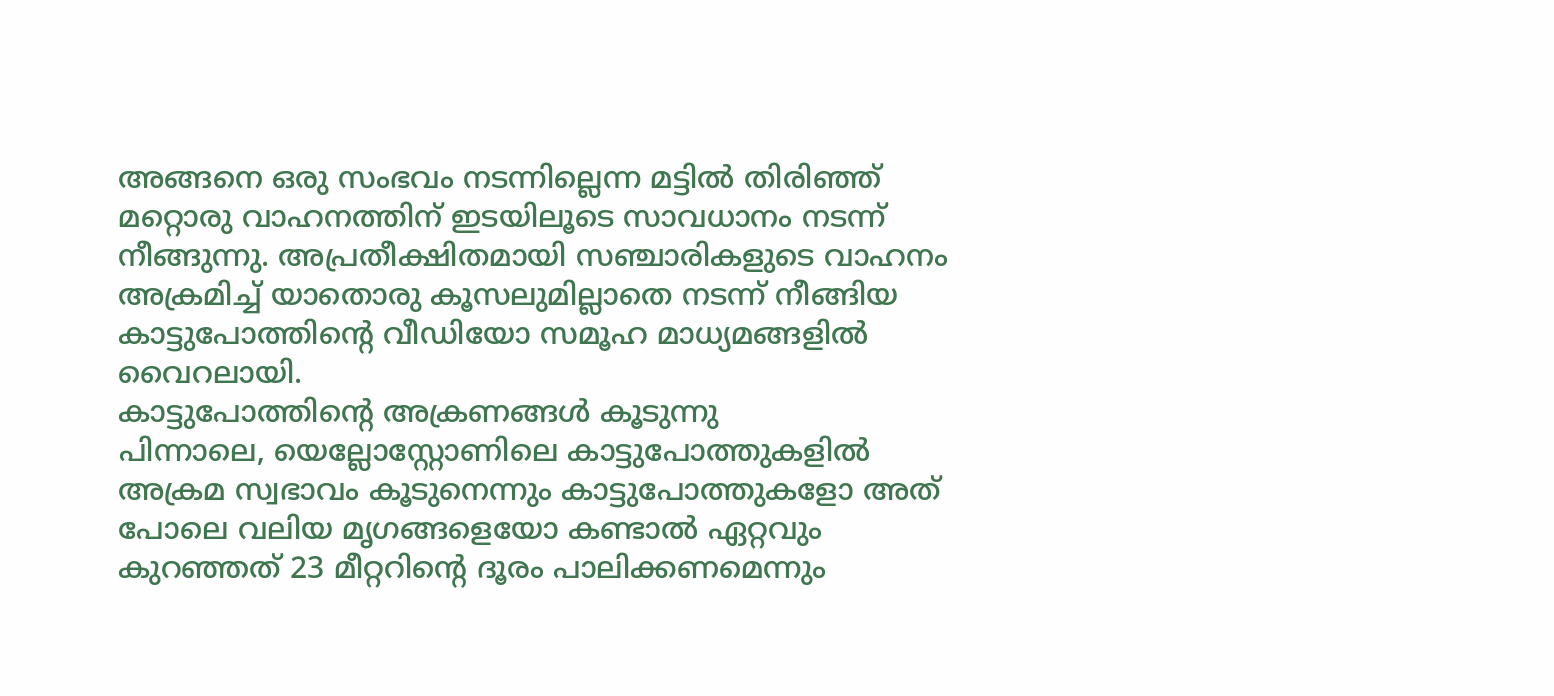അങ്ങനെ ഒരു സംഭവം നടന്നില്ലെന്ന മട്ടിൽ തിരിഞ്ഞ് മറ്റൊരു വാഹനത്തിന് ഇടയിലൂടെ സാവധാനം നടന്ന് നീങ്ങുന്നു. അപ്രതീക്ഷിതമായി സഞ്ചാരികളുടെ വാഹനം അക്രമിച്ച് യാതൊരു കൂസലുമില്ലാതെ നടന്ന് നീങ്ങിയ കാട്ടുപോത്തിന്റെ വീഡിയോ സമൂഹ മാധ്യമങ്ങളിൽ വൈറലായി.
കാട്ടുപോത്തിന്റെ അക്രണങ്ങൾ കൂടുന്നു
പിന്നാലെ, യെല്ലോസ്റ്റോണിലെ കാട്ടുപോത്തുകളിൽ അക്രമ സ്വഭാവം കൂടുനെന്നും കാട്ടുപോത്തുകളോ അത് പോലെ വലിയ മൃഗങ്ങളെയോ കണ്ടാൽ ഏറ്റവും കുറഞ്ഞത് 23 മീറ്ററിന്റെ ദൂരം പാലിക്കണമെന്നും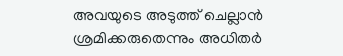അവയുടെ അടുത്ത് ചെല്ലാൻ ശ്രമിക്കരുതെന്നും അധിതർ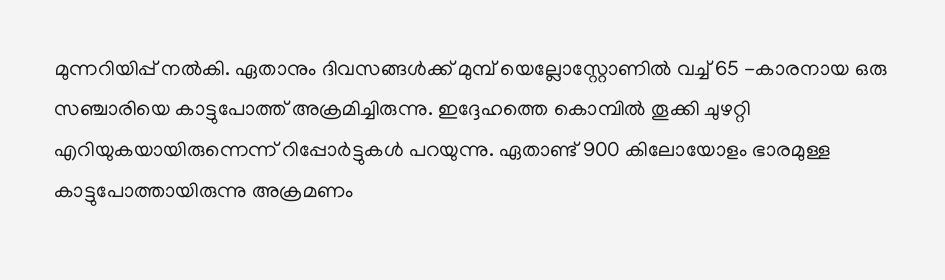മുന്നറിയിപ്പ് നൽകി. ഏതാനും ദിവസങ്ങൾക്ക് മുമ്പ് യെല്ലോസ്റ്റോണിൽ വച്ച് 65 -കാരനായ ഒരു സഞ്ചാരിയെ കാട്ടുപോത്ത് അക്രമിച്ചിരുന്നു. ഇദ്ദേഹത്തെ കൊമ്പിൽ തൂക്കി ചുഴറ്റി എറിയുകയായിരുന്നെന്ന് റിപ്പോർട്ടുകൾ പറയുന്നു. ഏതാണ്ട് 900 കിലോയോളം ഭാരമുള്ള കാട്ടുപോത്തായിരുന്നു അക്രമണം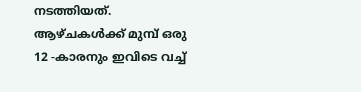നടത്തിയത്. ആഴ്ചകൾക്ക് മുമ്പ് ഒരു 12 -കാരനും ഇവിടെ വച്ച്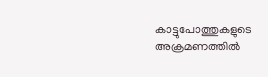കാട്ടുപോത്തുകളുടെ അക്രമണത്തിൽ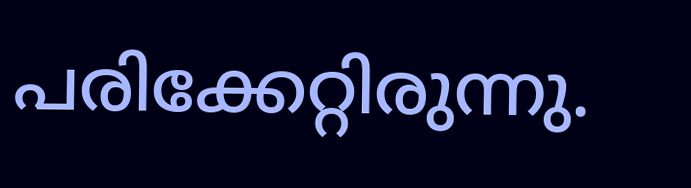പരിക്കേറ്റിരുന്നു.